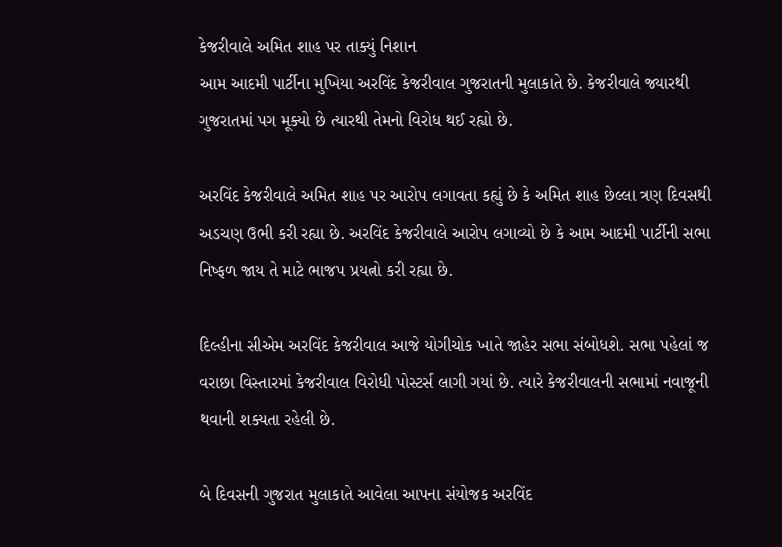કેજરીવાલે અમિત શાહ પર તાક્યું નિશાન
આમ આદમી પાર્ટીના મુખિયા અરવિંદ કેજરીવાલ ગુજરાતની મુલાકાતે છે. કેજરીવાલે જ્યારથી ગુજરાતમાં પગ મૂક્યો છે ત્યારથી તેમનો વિરોધ થઈ રહ્યો છે.

અરવિંદ કેજરીવાલે અમિત શાહ પર આરોપ લગાવતા કહ્યું છે કે અમિત શાહ છેલ્લા ત્રણ દિવસથી અડચણ ઉભી કરી રહ્યા છે. અરવિંદ કેજરીવાલે આરોપ લગાવ્યો છે કે આમ આદમી પાર્ટીની સભા નિષ્ફળ જાય તે માટે ભાજપ પ્રયત્નો કરી રહ્યા છે.

દિલ્હીના સીએમ અરવિંદ કેજરીવાલ આજે યોગીચોક ખાતે જાહેર સભા સંબોધશે. સભા પહેલાં જ વરાછા વિસ્તારમાં કેજરીવાલ વિરોધી પોસ્ટર્સ લાગી ગયાં છે. ત્યારે કેજરીવાલની સભામાં નવાજૂની થવાની શક્યતા રહેલી છે.

બે દિવસની ગુજરાત મુલાકાતે આવેલા આપના સંયોજક અરવિંદ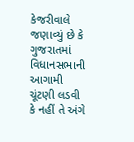કેજરીવાલે જણાવ્યું છે કે ગુજરાતમાં વિધાનસભાની આગામી ચૂંટણી લડવી કે નહીં તે અંગે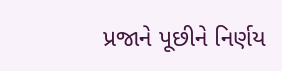પ્રજાને પૂછીને નિર્ણય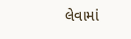લેવામાં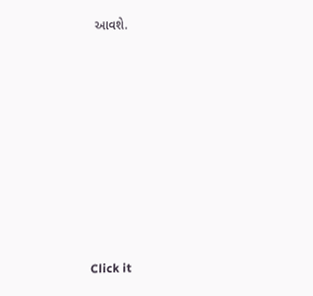આવશે.













Click it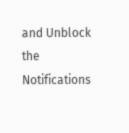and Unblock the Notifications